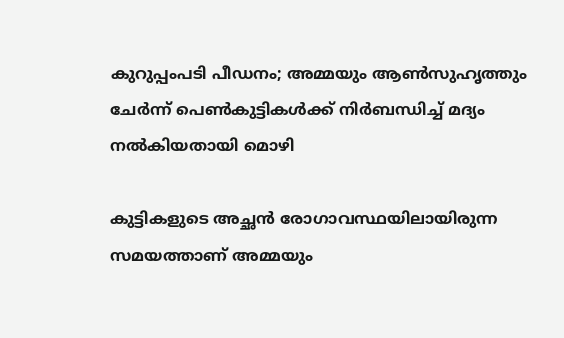കുറുപ്പംപടി പീഡനം; അമ്മയും ആൺസുഹൃത്തും ചേർന്ന് പെൺകുട്ടികൾക്ക് നിർബന്ധിച്ച് മദ്യം നൽകിയതായി മൊഴി

കുട്ടികളുടെ അച്ഛൻ രോഗാവസ്ഥയിലായിരുന്ന സമയത്താണ് അമ്മയും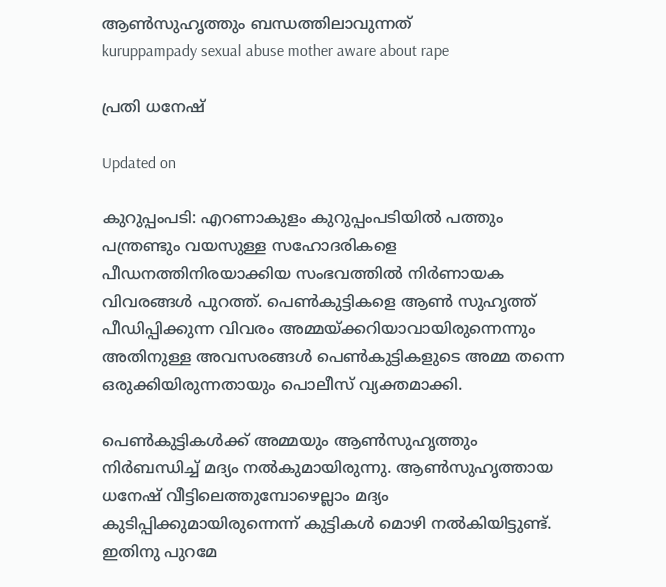ആൺസുഹൃത്തും ബന്ധത്തിലാവുന്നത്
kuruppampady sexual abuse mother aware about rape

പ്രതി ധനേഷ്

Updated on

കുറുപ്പംപടി: എറണാകുളം കുറുപ്പംപടിയിൽ പത്തും പന്ത്രണ്ടും വയസുള്ള സഹോദരികളെ പീഡനത്തിനിരയാക്കിയ സംഭവത്തിൽ നിർണായക വിവരങ്ങൾ പുറത്ത്. പെൺകുട്ടികളെ ആൺ സുഹൃത്ത് പീഡിപ്പിക്കുന്ന വിവരം അമ്മയ്ക്കറിയാവായിരുന്നെന്നും അതിനുള്ള അവസരങ്ങൾ പെൺകുട്ടികളുടെ അമ്മ തന്നെ ഒരുക്കിയിരുന്നതായും പൊലീസ് വ്യക്തമാക്കി.

പെൺകുട്ടികൾക്ക് അമ്മയും ആൺസുഹൃത്തും നിർബന്ധിച്ച് മദ്യം നൽകുമായിരുന്നു. ആൺസുഹൃത്തായ ധനേഷ് വീട്ടിലെത്തുമ്പോഴെല്ലാം മദ്യം കുടിപ്പിക്കുമായിരുന്നെന്ന് കുട്ടികൾ മൊഴി നൽകിയിട്ടുണ്ട്. ഇതിനു പുറമേ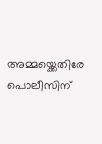അമ്മയ്ക്കെതിരേ പൊലീസിന്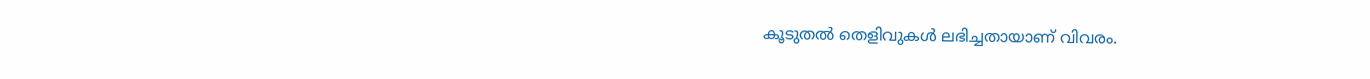കൂടുതൽ‌ തെളിവുകൾ‌ ലഭിച്ചതായാണ് വിവരം.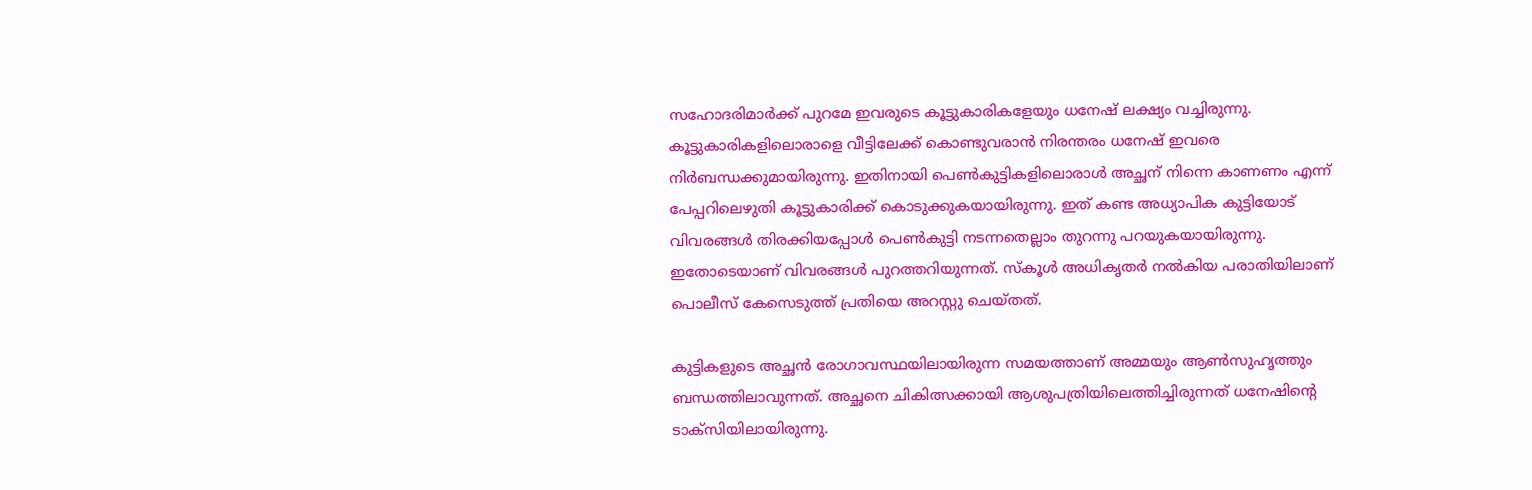സഹോദരിമാർക്ക് പുറമേ ഇവരുടെ കൂട്ടുകാരികളേയും ധനേഷ് ലക്ഷ്യം വച്ചിരുന്നു. കൂട്ടുകാരികളിലൊരാളെ വീട്ടിലേക്ക് കൊണ്ടുവരാൻ നിരന്തരം ധനേഷ് ഇവരെ നിർബന്ധക്കുമായിരുന്നു. ഇതിനായി പെൺകുട്ടികളിലൊരാൾ അച്ഛന് നിന്നെ കാണണം എന്ന് പേപ്പറിലെഴുതി കൂട്ടുകാരിക്ക് കൊടുക്കുകയായിരുന്നു. ഇത് കണ്ട അധ്യാപിക കുട്ടിയോട് വിവരങ്ങൾ തിരക്കിയപ്പോൾ പെൺകുട്ടി നടന്നതെല്ലാം തുറന്നു പറയുകയായിരുന്നു. ഇതോടെയാണ് വിവരങ്ങൾ പുറത്തറിയുന്നത്. സ്കൂൾ അധികൃതർ നൽകിയ പരാതിയിലാണ് പൊലീസ് കേസെടുത്ത് പ്രതിയെ അറസ്റ്റു ചെയ്തത്.

കുട്ടികളുടെ അച്ഛൻ രോഗാവസ്ഥയിലായിരുന്ന സമയത്താണ് അമ്മയും ആൺസുഹൃത്തും ബന്ധത്തിലാവുന്നത്. അച്ഛനെ ചികിത്സക്കായി ആശുപത്രിയിലെത്തിച്ചിരുന്നത് ധനേഷിന്‍റെ ടാക്സിയിലായിരുന്നു.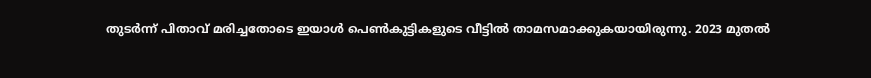തുടർന്ന് പിതാവ് മരിച്ചതോടെ ഇയാൾ പെൺകുട്ടികളുടെ വീട്ടിൽ താമസമാക്കുകയായിരുന്നു. 2023 മുതൽ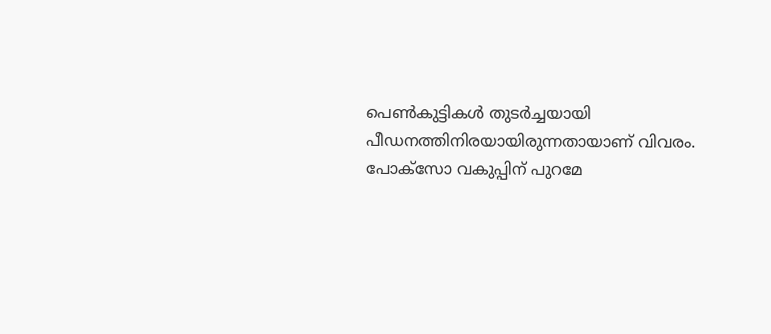പെൺകുട്ടികൾ തുടർച്ചയായി പീഡനത്തിനിരയായിരുന്നതായാണ് വിവരം. പോക്സോ വകുപ്പിന് പുറമേ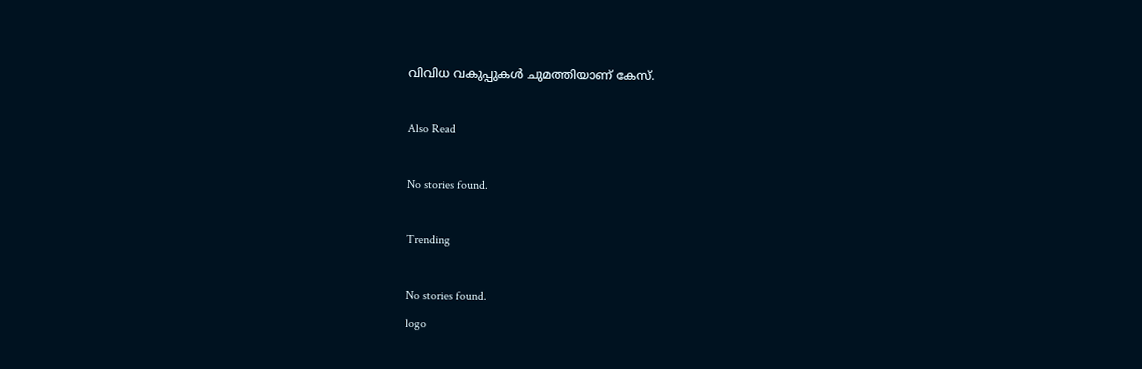വിവിധ വകുപ്പുകൾ ചുമത്തിയാണ് കേസ്.

Also Read

No stories found.

Trending

No stories found.
logo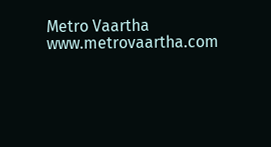Metro Vaartha
www.metrovaartha.com